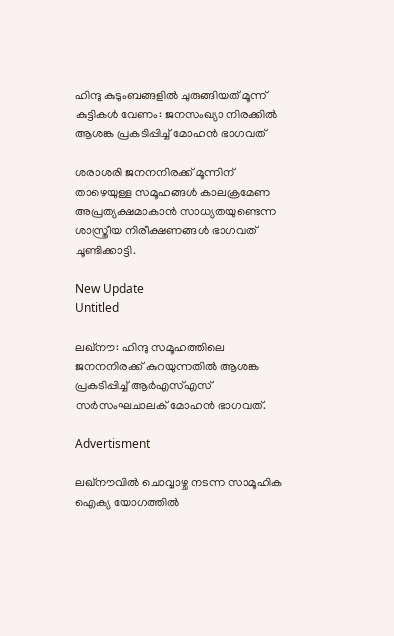ഹിന്ദു കുടുംബങ്ങളിൽ ചുരുങ്ങിയത് മൂന്ന് കുട്ടികൾ വേണം: ജനസംഖ്യാ നിരക്കിൽ ആശങ്ക പ്രകടിപ്പിച്ച് മോഹൻ ഭാഗവത്

ശരാശരി ജനനനിരക്ക് മൂന്നിന് താഴെയുള്ള സമൂഹങ്ങള്‍ കാലക്രമേണ അപ്രത്യക്ഷമാകാന്‍ സാധ്യതയുണ്ടെന്ന ശാസ്ത്രീയ നിരീക്ഷണങ്ങള്‍ ഭാഗവത് ചൂണ്ടിക്കാട്ടി.

New Update
Untitled

ലഖ്നൗ: ഹിന്ദു സമൂഹത്തിലെ ജനനനിരക്ക് കുറയുന്നതില്‍ ആശങ്ക പ്രകടിപ്പിച്ച് ആര്‍എസ്എസ് സര്‍സംഘചാലക് മോഹന്‍ ഭാഗവത്.

Advertisment

ലഖ്നൗവില്‍ ചൊവ്വാഴ്ച നടന്ന സാമൂഹിക ഐക്യ യോഗത്തില്‍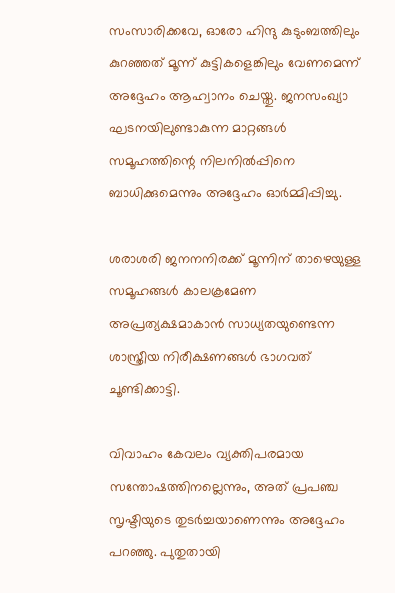സംസാരിക്കവേ, ഓരോ ഹിന്ദു കുടുംബത്തിലും കുറഞ്ഞത് മൂന്ന് കുട്ടികളെങ്കിലും വേണമെന്ന് അദ്ദേഹം ആഹ്വാനം ചെയ്തു. ജനസംഖ്യാ ഘടനയിലുണ്ടാകുന്ന മാറ്റങ്ങള്‍ സമൂഹത്തിന്റെ നിലനില്‍പ്പിനെ ബാധിക്കുമെന്നും അദ്ദേഹം ഓര്‍മ്മിപ്പിച്ചു.

ശരാശരി ജനനനിരക്ക് മൂന്നിന് താഴെയുള്ള സമൂഹങ്ങള്‍ കാലക്രമേണ അപ്രത്യക്ഷമാകാന്‍ സാധ്യതയുണ്ടെന്ന ശാസ്ത്രീയ നിരീക്ഷണങ്ങള്‍ ഭാഗവത് ചൂണ്ടിക്കാട്ടി.

വിവാഹം കേവലം വ്യക്തിപരമായ സന്തോഷത്തിനല്ലെന്നും, അത് പ്രപഞ്ച സൃഷ്ടിയുടെ തുടര്‍ച്ചയാണെന്നും അദ്ദേഹം പറഞ്ഞു. പുതുതായി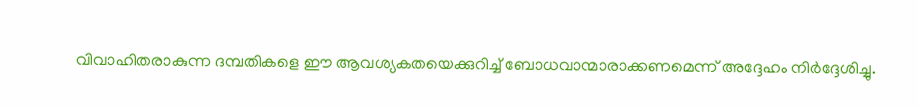വിവാഹിതരാകുന്ന ദമ്പതികളെ ഈ ആവശ്യകതയെക്കുറിച്ച് ബോധവാന്മാരാക്കണമെന്ന് അദ്ദേഹം നിര്‍ദ്ദേശിച്ചു.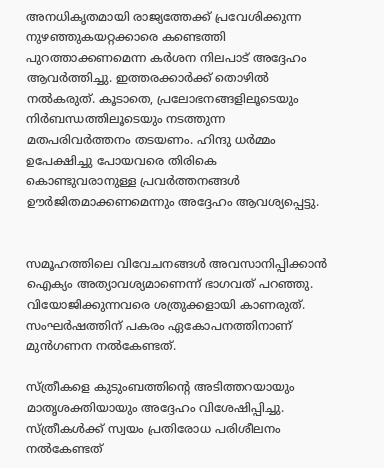അനധികൃതമായി രാജ്യത്തേക്ക് പ്രവേശിക്കുന്ന നുഴഞ്ഞുകയറ്റക്കാരെ കണ്ടെത്തി പുറത്താക്കണമെന്ന കര്‍ശന നിലപാട് അദ്ദേഹം ആവര്‍ത്തിച്ചു. ഇത്തരക്കാര്‍ക്ക് തൊഴില്‍ നല്‍കരുത്. കൂടാതെ, പ്രലോഭനങ്ങളിലൂടെയും നിര്‍ബന്ധത്തിലൂടെയും നടത്തുന്ന മതപരിവര്‍ത്തനം തടയണം. ഹിന്ദു ധര്‍മ്മം ഉപേക്ഷിച്ചു പോയവരെ തിരികെ കൊണ്ടുവരാനുള്ള പ്രവര്‍ത്തനങ്ങള്‍ ഊര്‍ജിതമാക്കണമെന്നും അദ്ദേഹം ആവശ്യപ്പെട്ടു.


സമൂഹത്തിലെ വിവേചനങ്ങള്‍ അവസാനിപ്പിക്കാന്‍ ഐക്യം അത്യാവശ്യമാണെന്ന് ഭാഗവത് പറഞ്ഞു. വിയോജിക്കുന്നവരെ ശത്രുക്കളായി കാണരുത്. സംഘര്‍ഷത്തിന് പകരം ഏകോപനത്തിനാണ് മുന്‍ഗണന നല്‍കേണ്ടത്.

സ്ത്രീകളെ കുടുംബത്തിന്റെ അടിത്തറയായും മാതൃശക്തിയായും അദ്ദേഹം വിശേഷിപ്പിച്ചു. സ്ത്രീകള്‍ക്ക് സ്വയം പ്രതിരോധ പരിശീലനം നല്‍കേണ്ടത്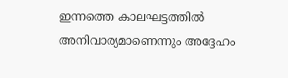ഇന്നത്തെ കാലഘട്ടത്തില്‍ അനിവാര്യമാണെന്നും അദ്ദേഹം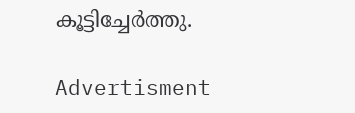കൂട്ടിച്ചേര്‍ത്തു.

Advertisment